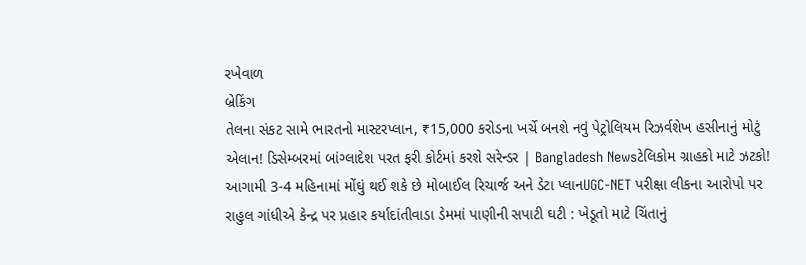રખેવાળ
બ્રેકિંગ
તેલના સંકટ સામે ભારતનો માસ્ટરપ્લાન, ₹15,000 કરોડના ખર્ચે બનશે નવું પેટ્રોલિયમ રિઝર્વશેખ હસીનાનું મોટું એલાન! ડિસેમ્બરમાં બાંગ્લાદેશ પરત ફરી કોર્ટમાં કરશે સરેન્ડર | Bangladesh Newsટેલિકોમ ગ્રાહકો માટે ઝટકો! આગામી 3-4 મહિનામાં મોંઘું થઈ શકે છે મોબાઈલ રિચાર્જ અને ડેટા પ્લાનUGC-NET પરીક્ષા લીકના આરોપો પર રાહુલ ગાંધીએ કેન્દ્ર પર પ્રહાર કર્યાદાંતીવાડા ડેમમાં પાણીની સપાટી ઘટી : ખેડૂતો માટે ચિંતાનું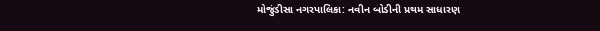મોજુંડીસા નગરપાલિકા: નવીન બોડીની પ્રથમ સાધારણ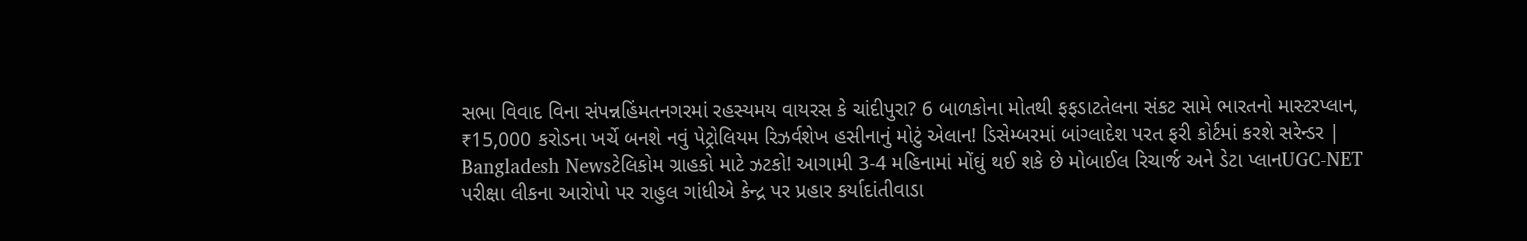સભા વિવાદ વિના સંપન્નહિંમતનગરમાં રહસ્યમય વાયરસ કે ચાંદીપુરા? 6 બાળકોના મોતથી ફફડાટતેલના સંકટ સામે ભારતનો માસ્ટરપ્લાન, ₹15,000 કરોડના ખર્ચે બનશે નવું પેટ્રોલિયમ રિઝર્વશેખ હસીનાનું મોટું એલાન! ડિસેમ્બરમાં બાંગ્લાદેશ પરત ફરી કોર્ટમાં કરશે સરેન્ડર | Bangladesh Newsટેલિકોમ ગ્રાહકો માટે ઝટકો! આગામી 3-4 મહિનામાં મોંઘું થઈ શકે છે મોબાઈલ રિચાર્જ અને ડેટા પ્લાનUGC-NET પરીક્ષા લીકના આરોપો પર રાહુલ ગાંધીએ કેન્દ્ર પર પ્રહાર કર્યાદાંતીવાડા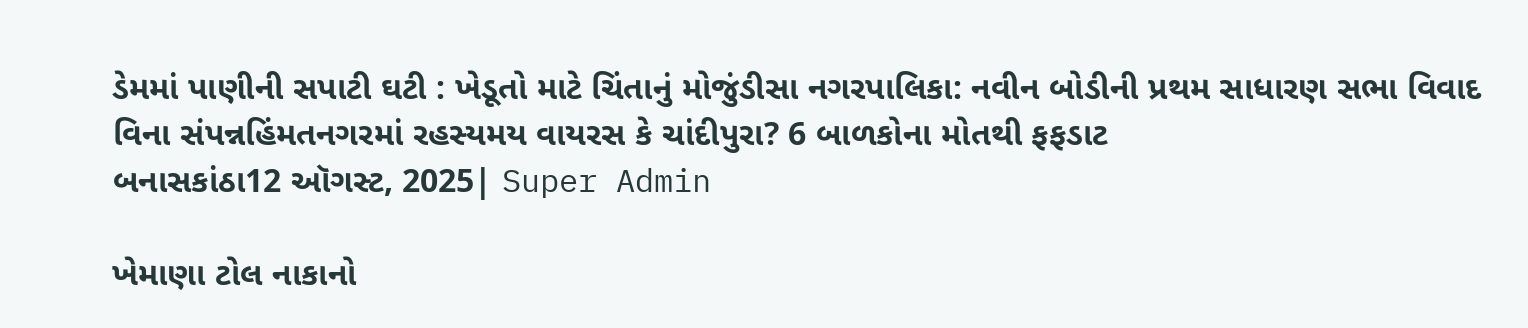ડેમમાં પાણીની સપાટી ઘટી : ખેડૂતો માટે ચિંતાનું મોજુંડીસા નગરપાલિકા: નવીન બોડીની પ્રથમ સાધારણ સભા વિવાદ વિના સંપન્નહિંમતનગરમાં રહસ્યમય વાયરસ કે ચાંદીપુરા? 6 બાળકોના મોતથી ફફડાટ
બનાસકાંઠા12 ઑગસ્ટ, 2025| Super Admin

ખેમાણા ટોલ નાકાનો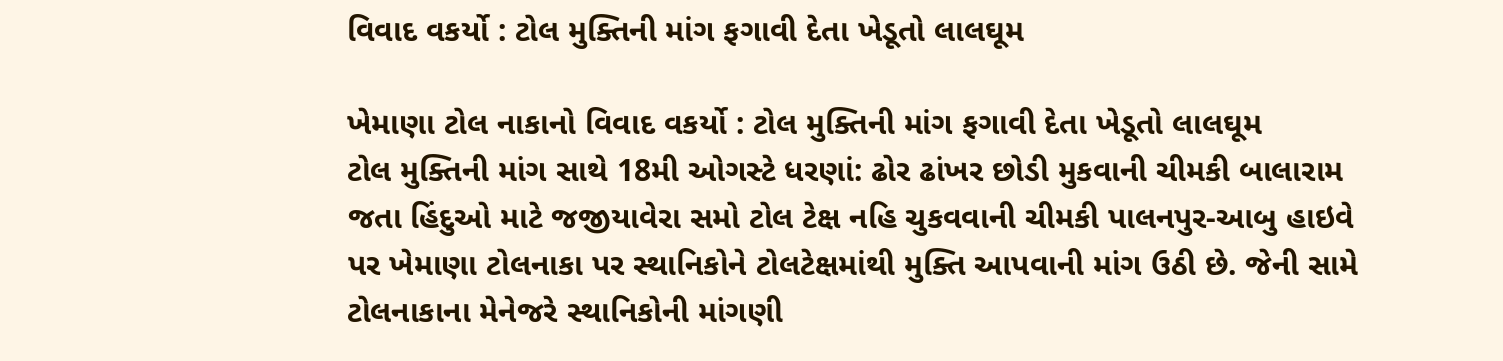વિવાદ વકર્યો : ટોલ મુક્તિની માંગ ફગાવી દેતા ખેડૂતો લાલઘૂમ

ખેમાણા ટોલ નાકાનો વિવાદ વકર્યો : ટોલ મુક્તિની માંગ ફગાવી દેતા ખેડૂતો લાલઘૂમ
ટોલ મુક્તિની માંગ સાથે 18મી ઓગસ્ટે ધરણાં: ઢોર ઢાંખર છોડી મુકવાની ચીમકી બાલારામ જતા હિંદુઓ માટે જજીયાવેરા સમો ટોલ ટેક્ષ નહિ ચુકવવાની ચીમકી પાલનપુર-આબુ હાઇવે પર ખેમાણા ટોલનાકા પર સ્થાનિકોને ટોલટેક્ષમાંથી મુક્તિ આપવાની માંગ ઉઠી છે. જેની સામે ટોલનાકાના મેનેજરે સ્થાનિકોની માંગણી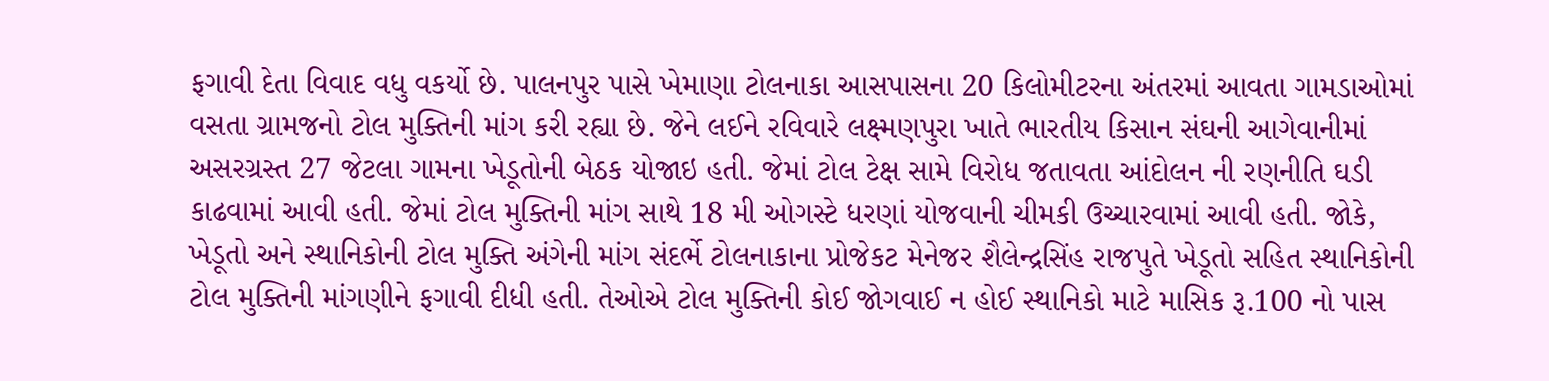ફગાવી દેતા વિવાદ વધુ વકર્યો છે. પાલનપુર પાસે ખેમાણા ટોલનાકા આસપાસના 20 કિલોમીટરના અંતરમાં આવતા ગામડાઓમાં વસતા ગ્રામજનો ટોલ મુક્તિની માંગ કરી રહ્યા છે. જેને લઈને રવિવારે લક્ષ્મણપુરા ખાતે ભારતીય કિસાન સંઘની આગેવાનીમાં અસરગ્રસ્ત 27 જેટલા ગામના ખેડૂતોની બેઠક યોજાઇ હતી. જેમાં ટોલ ટેક્ષ સામે વિરોધ જતાવતા આંદોલન ની રણનીતિ ઘડી કાઢવામાં આવી હતી. જેમાં ટોલ મુક્તિની માંગ સાથે 18 મી ઓગસ્ટે ધરણાં યોજવાની ચીમકી ઉચ્ચારવામાં આવી હતી. જોકે, ખેડૂતો અને સ્થાનિકોની ટોલ મુક્તિ અંગેની માંગ સંદર્ભે ટોલનાકાના પ્રોજેકટ મેનેજર શૈલેન્દ્રસિંહ રાજપુતે ખેડૂતો સહિત સ્થાનિકોની ટોલ મુક્તિની માંગણીને ફગાવી દીધી હતી. તેઓએ ટોલ મુક્તિની કોઈ જોગવાઈ ન હોઈ સ્થાનિકો માટે માસિક રૂ.100 નો પાસ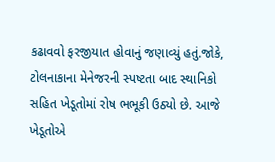કઢાવવો ફરજીયાત હોવાનું જણાવ્યું હતું.જોકે, ટોલનાકાના મેનેજરની સ્પષ્ટતા બાદ સ્થાનિકો સહિત ખેડૂતોમાં રોષ ભભૂકી ઉઠ્યો છે. આજે ખેડૂતોએ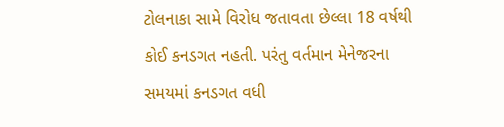ટોલનાકા સામે વિરોધ જતાવતા છેલ્લા 18 વર્ષથી કોઈ કનડગત નહતી. પરંતુ વર્તમાન મેનેજરના સમયમાં કનડગત વધી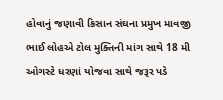હોવાનું જણાવી કિસાન સંઘના પ્રમુખ માવજી ભાઈ લોહએ ટોલ મુક્તિની માંગ સાથે 18 મી ઓગસ્ટે ધરણાં યોજવા સાથે જરૂર પડે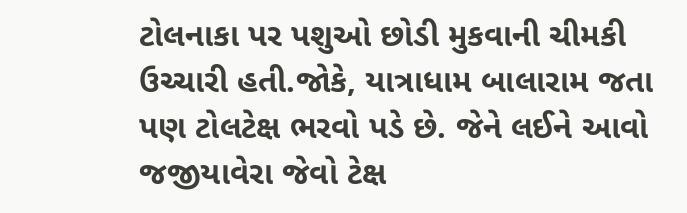ટોલનાકા પર પશુઓ છોડી મુકવાની ચીમકી ઉચ્ચારી હતી.જોકે, યાત્રાધામ બાલારામ જતા પણ ટોલટેક્ષ ભરવો પડે છે. જેને લઈને આવો જજીયાવેરા જેવો ટેક્ષ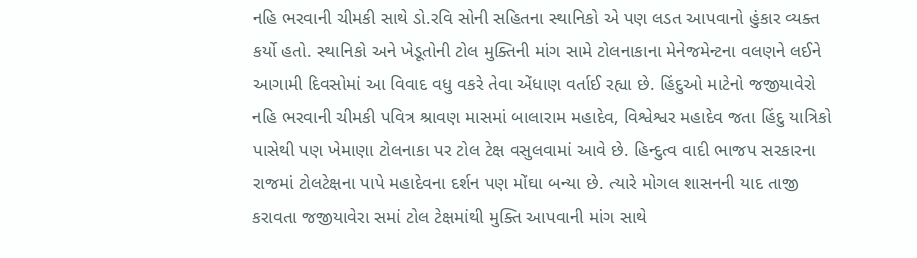નહિ ભરવાની ચીમકી સાથે ડો.રવિ સોની સહિતના સ્થાનિકો એ પણ લડત આપવાનો હુંકાર વ્યક્ત કર્યો હતો. સ્થાનિકો અને ખેડૂતોની ટોલ મુક્તિની માંગ સામે ટોલનાકાના મેનેજમેન્ટના વલણને લઈને આગામી દિવસોમાં આ વિવાદ વધુ વકરે તેવા એંધાણ વર્તાઈ રહ્યા છે. હિંદુઓ માટેનો જજીયાવેરો નહિ ભરવાની ચીમકી પવિત્ર શ્રાવણ માસમાં બાલારામ મહાદેવ, વિશ્વેશ્વર મહાદેવ જતા હિંદુ યાત્રિકો પાસેથી પણ ખેમાણા ટોલનાકા પર ટોલ ટેક્ષ વસુલવામાં આવે છે. હિન્દુત્વ વાદી ભાજપ સરકારના રાજમાં ટોલટેક્ષના પાપે મહાદેવના દર્શન પણ મોંઘા બન્યા છે. ત્યારે મોગલ શાસનની યાદ તાજી કરાવતા જજીયાવેરા સમાં ટોલ ટેક્ષમાંથી મુક્તિ આપવાની માંગ સાથે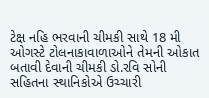ટેક્ષ નહિ ભરવાની ચીમકી સાથે 18 મી ઓગસ્ટે ટોલનાકાવાળાઓને તેમની ઓકાત બતાવી દેવાની ચીમકી ડો.રવિ સોની સહિતના સ્થાનિકોએ ઉચ્ચારી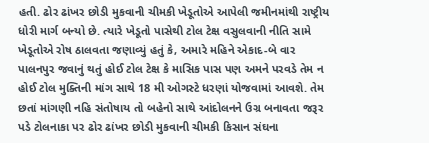હતી. ઢોર ઢાંખર છોડી મુકવાની ચીમકી ખેડૂતોએ આપેલી જમીનમાંથી રાષ્ટ્રીય ધોરી માર્ગ બન્યો છે. ત્યારે ખેડૂતો પાસેથી ટોલ ટેક્ષ વસુલવાની નીતિ સામે ખેડૂતોએ રોષ ઠાલવતા જણાવ્યું હતું કે, અમારે મહિને એકાદ-બે વાર પાલનપુર જવાનું થતું હોઈ ટોલ ટેક્ષ કે માસિક પાસ પણ અમને પરવડે તેમ ન હોઈ ટોલ મુક્તિની માંગ સાથે 18 મી ઓગસ્ટે ધરણાં યોજવામાં આવશે. તેમ છતાં માંગણી નહિ સંતોષાય તો બહેનો સાથે આંદોલનને ઉગ્ર બનાવતા જરૂર પડે ટોલનાકા પર ઢોર ઢાંખર છોડી મુકવાની ચીમકી કિસાન સંઘના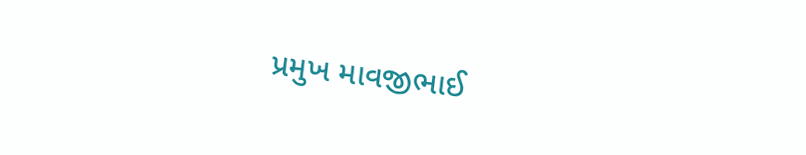પ્રમુખ માવજીભાઈ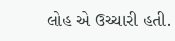લોહ એ ઉચ્ચારી હતી.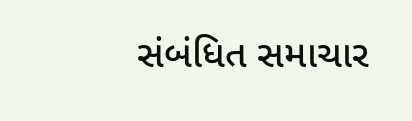સંબંધિત સમાચાર